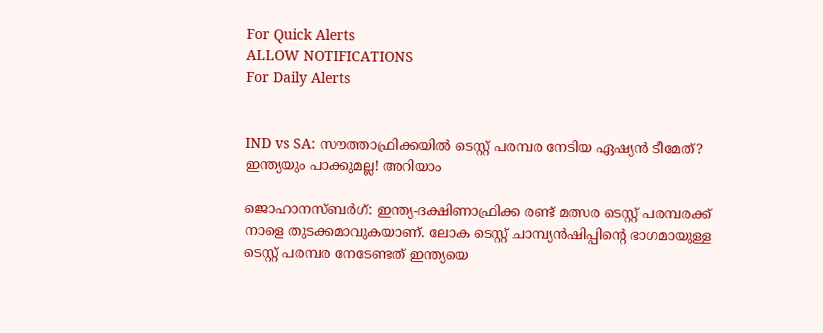For Quick Alerts
ALLOW NOTIFICATIONS
For Daily Alerts


IND vs SA: സൗത്താഫ്രിക്കയില്‍ ടെസ്റ്റ് പരമ്പര നേടിയ ഏഷ്യന്‍ ടീമേത്? ഇന്ത്യയും പാക്കുമല്ല! അറിയാം

ജൊഹാനസ്ബര്‍ഗ്: ഇന്ത്യ-ദക്ഷിണാഫ്രിക്ക രണ്ട് മത്സര ടെസ്റ്റ് പരമ്പരക്ക് നാളെ തുടക്കമാവുകയാണ്. ലോക ടെസ്റ്റ് ചാമ്പ്യന്‍ഷിപ്പിന്റെ ഭാഗമായുള്ള ടെസ്റ്റ് പരമ്പര നേടേണ്ടത് ഇന്ത്യയെ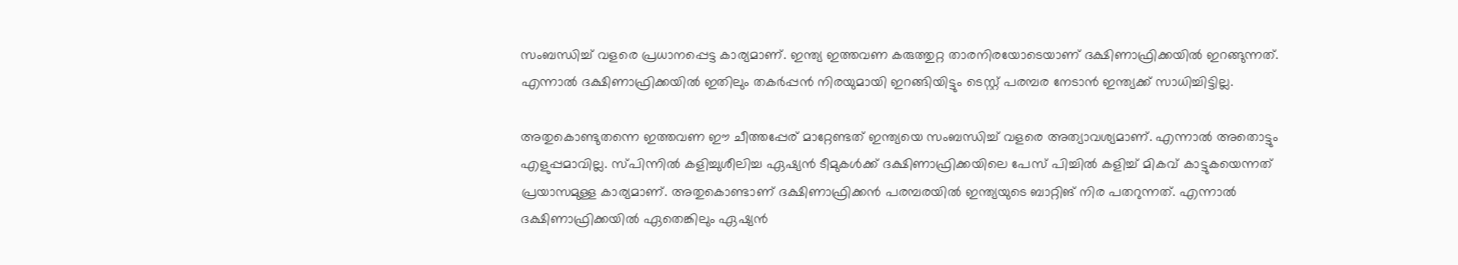സംബന്ധിച്ച് വളരെ പ്രധാനപ്പെട്ട കാര്യമാണ്. ഇന്ത്യ ഇത്തവണ കരുത്തുറ്റ താരനിരയോടെയാണ് ദക്ഷിണാഫ്രിക്കയില്‍ ഇറങ്ങുന്നത്. എന്നാല്‍ ദക്ഷിണാഫ്രിക്കയില്‍ ഇതിലും തകര്‍പ്പന്‍ നിരയുമായി ഇറങ്ങിയിട്ടും ടെസ്റ്റ് പരമ്പര നേടാന്‍ ഇന്ത്യക്ക് സാധിച്ചിട്ടില്ല.

അതുകൊണ്ടുതന്നെ ഇത്തവണ ഈ ചീത്തപ്പേര് മാറ്റേണ്ടത് ഇന്ത്യയെ സംബന്ധിച്ച് വളരെ അത്യാവശ്യമാണ്. എന്നാല്‍ അതൊട്ടും എളുപ്പമാവില്ല. സ്പിന്നില്‍ കളിച്ചുശീലിച്ച ഏഷ്യന്‍ ടീമുകള്‍ക്ക് ദക്ഷിണാഫ്രിക്കയിലെ പേസ് പിച്ചില്‍ കളിച്ച് മികവ് കാട്ടുകയെന്നത് പ്രയാസമുള്ള കാര്യമാണ്. അതുകൊണ്ടാണ് ദക്ഷിണാഫ്രിക്കന്‍ പരമ്പരയില്‍ ഇന്ത്യയുടെ ബാറ്റിങ് നിര പതറുന്നത്. എന്നാല്‍ ദക്ഷിണാഫ്രിക്കയില്‍ ഏതെങ്കിലും ഏഷ്യന്‍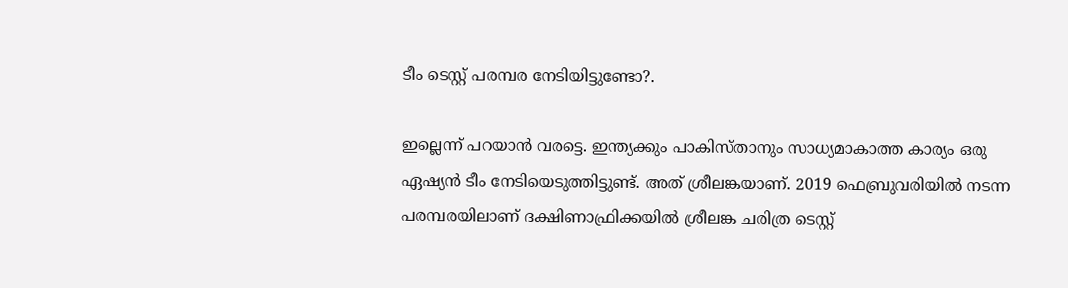ടീം ടെസ്റ്റ് പരമ്പര നേടിയിട്ടുണ്ടോ?.

ഇല്ലെന്ന് പറയാന്‍ വരട്ടെ. ഇന്ത്യക്കും പാകിസ്താനും സാധ്യമാകാത്ത കാര്യം ഒരു ഏഷ്യന്‍ ടീം നേടിയെടുത്തിട്ടുണ്ട്. അത് ശ്രീലങ്കയാണ്. 2019 ഫെബ്രുവരിയില്‍ നടന്ന പരമ്പരയിലാണ് ദക്ഷിണാഫ്രിക്കയില്‍ ശ്രീലങ്ക ചരിത്ര ടെസ്റ്റ്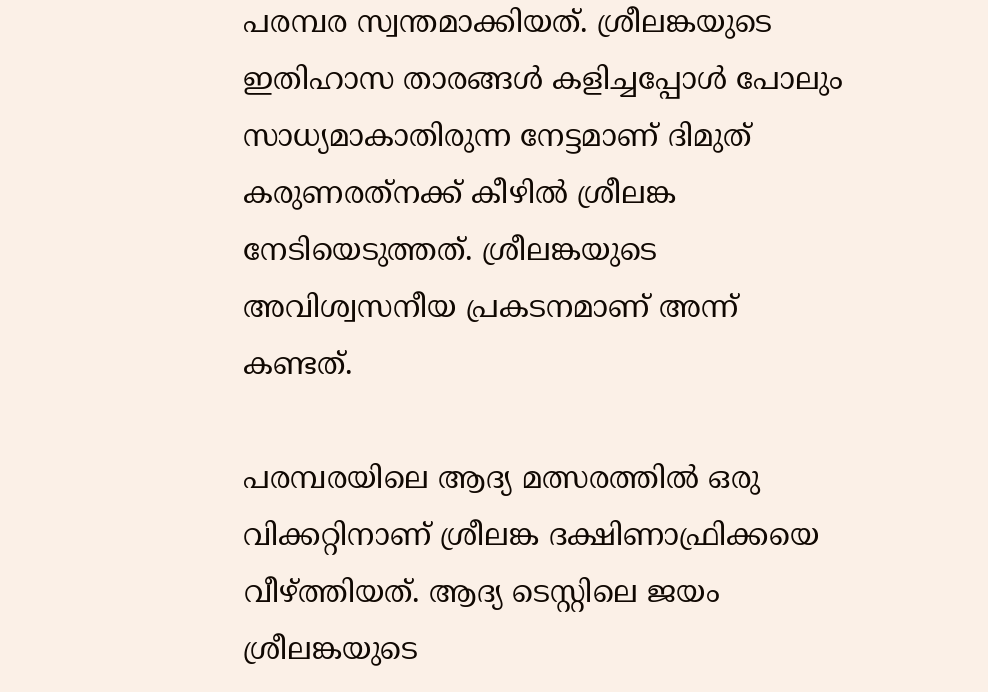പരമ്പര സ്വന്തമാക്കിയത്. ശ്രീലങ്കയുടെ ഇതിഹാസ താരങ്ങള്‍ കളിച്ചപ്പോള്‍ പോലും സാധ്യമാകാതിരുന്ന നേട്ടമാണ് ദിമുത് കരുണരത്‌നക്ക് കീഴില്‍ ശ്രീലങ്ക നേടിയെടുത്തത്. ശ്രീലങ്കയുടെ അവിശ്വസനീയ പ്രകടനമാണ് അന്ന് കണ്ടത്.

പരമ്പരയിലെ ആദ്യ മത്സരത്തില്‍ ഒരു വിക്കറ്റിനാണ് ശ്രീലങ്ക ദക്ഷിണാഫ്രിക്കയെ വീഴ്ത്തിയത്. ആദ്യ ടെസ്റ്റിലെ ജയം ശ്രീലങ്കയുടെ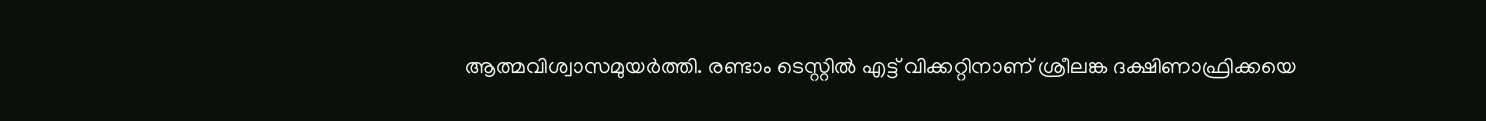ആത്മവിശ്വാസമുയര്‍ത്തി. രണ്ടാം ടെസ്റ്റില്‍ എട്ട് വിക്കറ്റിനാണ് ശ്രീലങ്ക ദക്ഷിണാഫ്രിക്കയെ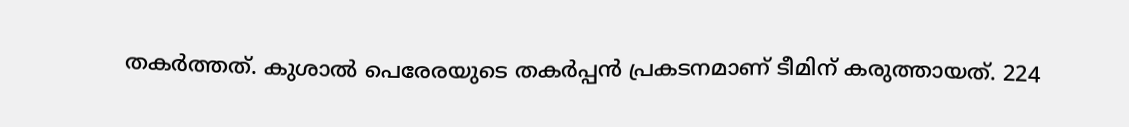തകര്‍ത്തത്. കുശാല്‍ പെരേരയുടെ തകര്‍പ്പന്‍ പ്രകടനമാണ് ടീമിന് കരുത്തായത്. 224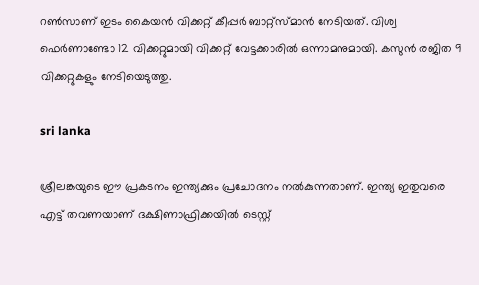റണ്‍സാണ് ഇടം കൈയന്‍ വിക്കറ്റ് കീപ്പര്‍ ബാറ്റ്‌സ്മാന്‍ നേടിയത്. വിശ്വ ഫെര്‍ണാണ്ടോ 12 വിക്കറ്റുമായി വിക്കറ്റ് വേട്ടക്കാരില്‍ ഒന്നാമനുമായി. കസുന്‍ രജിത 9 വിക്കറ്റുകളും നേടിയെടുത്തു.

sri lanka

ശ്രീലങ്കയുടെ ഈ പ്രകടനം ഇന്ത്യക്കും പ്രചോദനം നല്‍കുന്നതാണ്. ഇന്ത്യ ഇതുവരെ എട്ട് തവണയാണ് ദക്ഷിണാഫ്രിക്കയില്‍ ടെസ്റ്റ്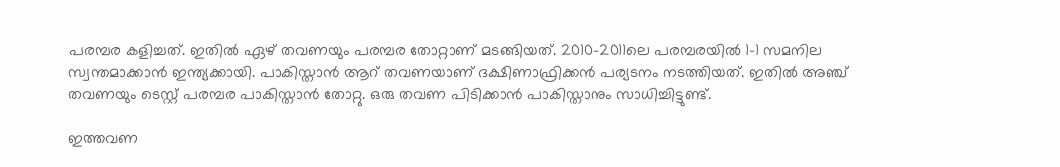പരമ്പര കളിച്ചത്. ഇതില്‍ ഏഴ് തവണയും പരമ്പര തോറ്റാണ് മടങ്ങിയത്. 2010-2011ലെ പരമ്പരയില്‍ 1-1 സമനില സ്വന്തമാക്കാന്‍ ഇന്ത്യക്കായി. പാകിസ്താന്‍ ആറ് തവണയാണ് ദക്ഷിണാഫ്രിക്കന്‍ പര്യടനം നടത്തിയത്. ഇതില്‍ അഞ്ച് തവണയും ടെസ്റ്റ് പരമ്പര പാകിസ്താന്‍ തോറ്റു. ഒരു തവണ പിടിക്കാന്‍ പാകിസ്താനും സാധിച്ചിട്ടുണ്ട്.

ഇത്തവണ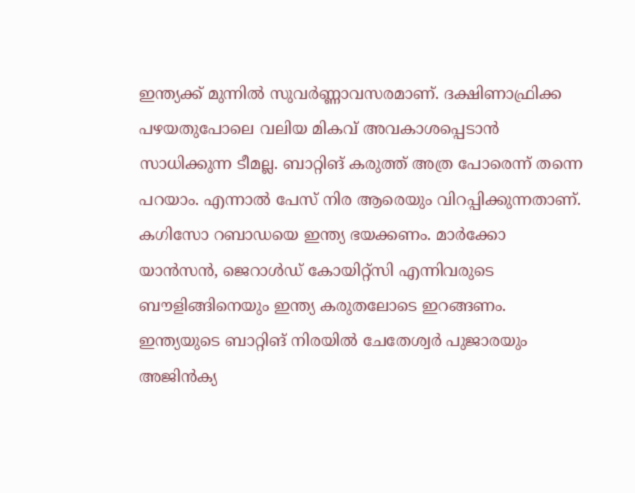ഇന്ത്യക്ക് മുന്നില്‍ സുവര്‍ണ്ണാവസരമാണ്. ദക്ഷിണാഫ്രിക്ക പഴയതുപോലെ വലിയ മികവ് അവകാശപ്പെടാന്‍ സാധിക്കുന്ന ടീമല്ല. ബാറ്റിങ് കരുത്ത് അത്ര പോരെന്ന് തന്നെ പറയാം. എന്നാല്‍ പേസ് നിര ആരെയും വിറപ്പിക്കുന്നതാണ്. കഗിസോ റബാഡയെ ഇന്ത്യ ഭയക്കണം. മാര്‍ക്കോ യാന്‍സന്‍, ജെറാള്‍ഡ് കോയിറ്റ്‌സി എന്നിവരുടെ ബൗളിങ്ങിനെയും ഇന്ത്യ കരുതലോടെ ഇറങ്ങണം. ഇന്ത്യയുടെ ബാറ്റിങ് നിരയില്‍ ചേതേശ്വര്‍ പുജാരയും അജിന്‍ക്യ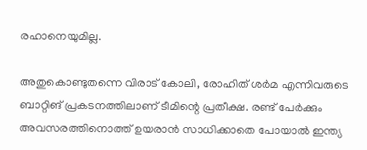രഹാനെയുമില്ല.

അതുകൊണ്ടുതന്നെ വിരാട് കോലി, രോഹിത് ശര്‍മ എന്നിവരുടെ ബാറ്റിങ് പ്രകടനത്തിലാണ് ടീമിന്റെ പ്രതീക്ഷ. രണ്ട് പേര്‍ക്കും അവസരത്തിനൊത്ത് ഉയരാന്‍ സാധിക്കാതെ പോയാല്‍ ഇന്ത്യ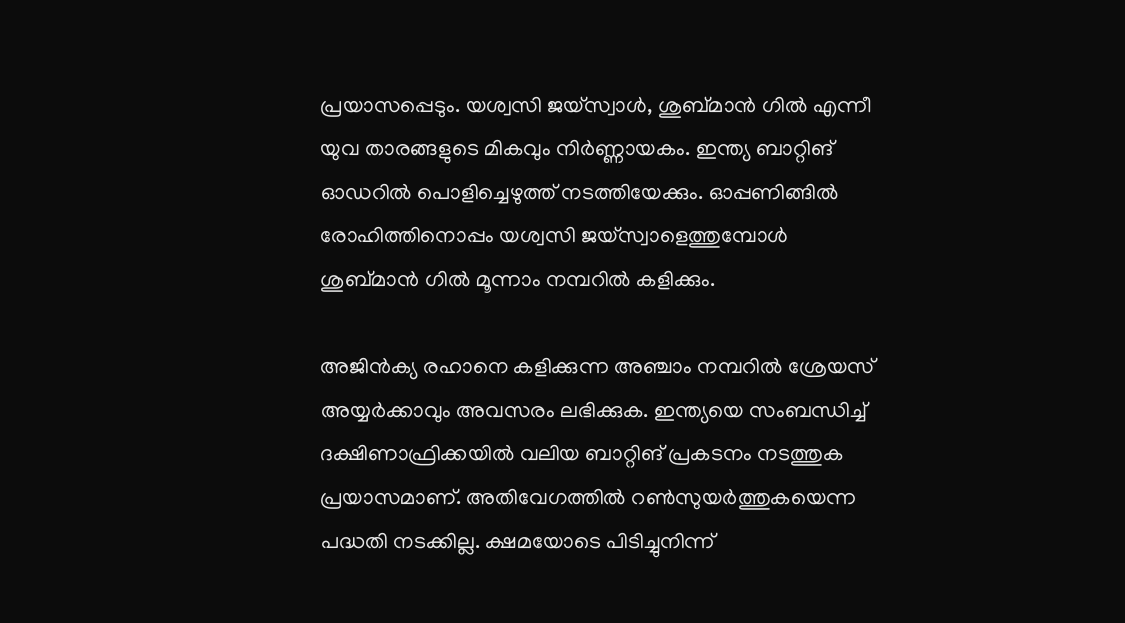പ്രയാസപ്പെടും. യശ്വസി ജയ്‌സ്വാള്‍, ശുബ്മാന്‍ ഗില്‍ എന്നീ യുവ താരങ്ങളുടെ മികവും നിര്‍ണ്ണായകം. ഇന്ത്യ ബാറ്റിങ് ഓഡറില്‍ പൊളിച്ചെഴുത്ത് നടത്തിയേക്കും. ഓപ്പണിങ്ങില്‍ രോഹിത്തിനൊപ്പം യശ്വസി ജയ്‌സ്വാളെത്തുമ്പോള്‍ ശുബ്മാന്‍ ഗില്‍ മൂന്നാം നമ്പറില്‍ കളിക്കും.

അജിന്‍ക്യ രഹാനെ കളിക്കുന്ന അഞ്ചാം നമ്പറില്‍ ശ്രേയസ് അയ്യര്‍ക്കാവും അവസരം ലഭിക്കുക. ഇന്ത്യയെ സംബന്ധിച്ച് ദക്ഷിണാഫ്രിക്കയില്‍ വലിയ ബാറ്റിങ് പ്രകടനം നടത്തുക പ്രയാസമാണ്. അതിവേഗത്തില്‍ റണ്‍സുയര്‍ത്തുകയെന്ന പദ്ധതി നടക്കില്ല. ക്ഷമയോടെ പിടിച്ചുനിന്ന്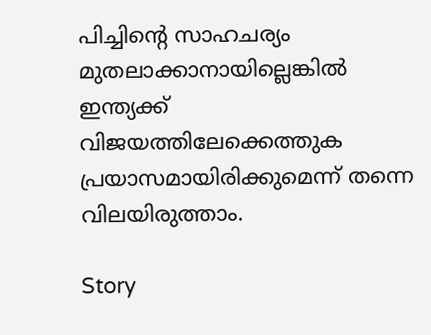പിച്ചിന്റെ സാഹചര്യം മുതലാക്കാനായില്ലെങ്കില്‍ ഇന്ത്യക്ക് വിജയത്തിലേക്കെത്തുക പ്രയാസമായിരിക്കുമെന്ന് തന്നെ വിലയിരുത്താം.

Story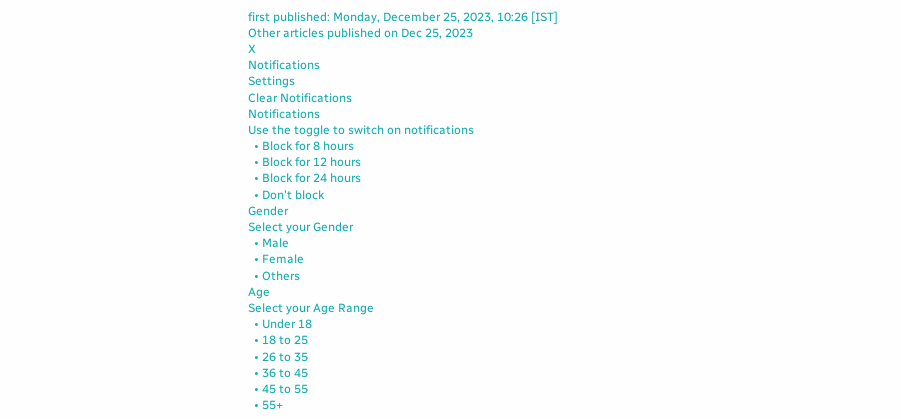first published: Monday, December 25, 2023, 10:26 [IST]
Other articles published on Dec 25, 2023
X
Notifications
Settings
Clear Notifications
Notifications
Use the toggle to switch on notifications
  • Block for 8 hours
  • Block for 12 hours
  • Block for 24 hours
  • Don't block
Gender
Select your Gender
  • Male
  • Female
  • Others
Age
Select your Age Range
  • Under 18
  • 18 to 25
  • 26 to 35
  • 36 to 45
  • 45 to 55
  • 55+